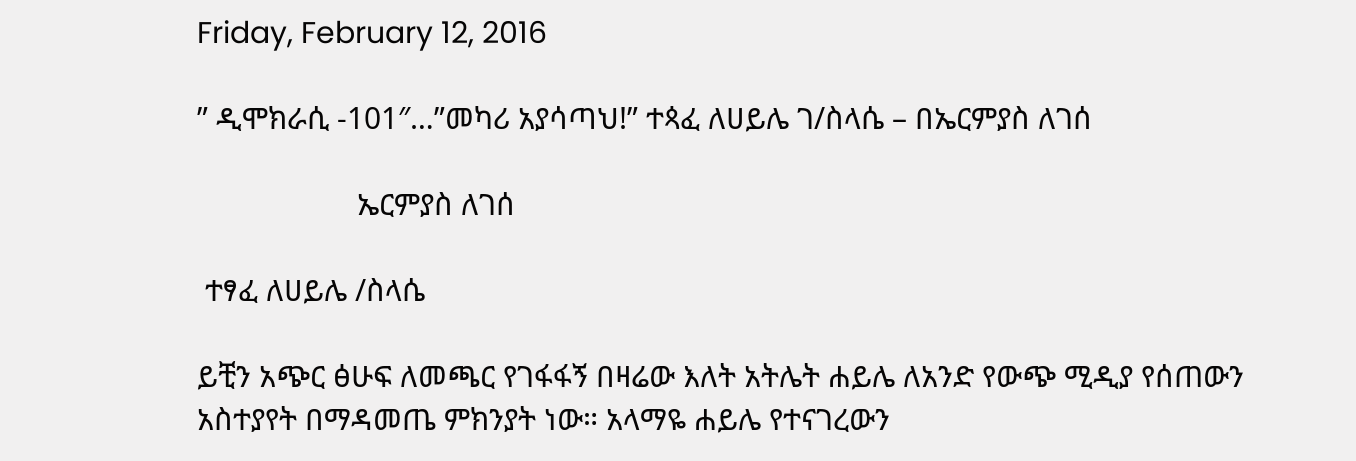Friday, February 12, 2016

” ዲሞክራሲ -101″…”መካሪ አያሳጣህ!” ተጳፈ ለሀይሌ ገ/ስላሴ – በኤርምያስ ለገሰ

                    ኤርምያስ ለገሰ

 ተፃፈ ለሀይሌ /ስላሴ

ይቺን አጭር ፅሁፍ ለመጫር የገፋፋኝ በዛሬው እለት አትሌት ሐይሌ ለአንድ የውጭ ሚዲያ የሰጠውን አስተያየት በማዳመጤ ምክንያት ነው። አላማዬ ሐይሌ የተናገረውን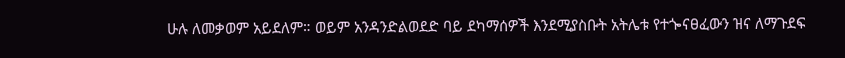ሁሉ ለመቃወም አይደለም። ወይም አንዳንድልወደድ ባይ ደካማሰዎች እንደሚያስቡት አትሌቱ የተጐናፀፈውን ዝና ለማጉደፍ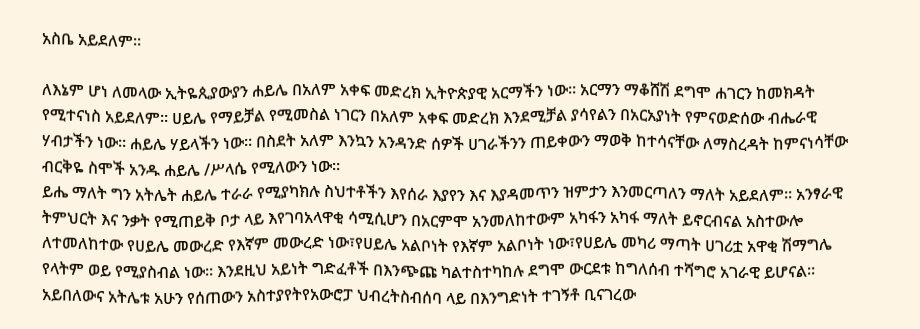አስቤ አይደለም።

ለእኔም ሆነ ለመላው ኢትዬጲያውያን ሐይሌ በአለም አቀፍ መድረክ ኢትዮጵያዊ አርማችን ነው። አርማን ማቆሸሽ ደግሞ ሐገርን ከመክዳት የሚተናነስ አይደለም። ሀይሌ የማይቻል የሚመስል ነገርን በአለም አቀፍ መድረክ እንደሚቻል ያሳየልን በአርአያነት የምናወድሰው ብሔራዊ ሃብታችን ነው። ሐይሌ ሃይላችን ነው። በስደት አለም እንኳን አንዳንድ ሰዎች ሀገራችንን ጠይቀውን ማወቅ ከተሳናቸው ለማስረዳት ከምናነሳቸው ብርቅዬ ስሞች አንዱ ሐይሌ /ሥላሴ የሚለውን ነው።
ይሔ ማለት ግን አትሌት ሐይሌ ተራራ የሚያካክሉ ስህተቶችን እየሰራ እያየን እና እያዳመጥን ዝምታን እንመርጣለን ማለት አይደለም። አንፃራዊ ትምህርት እና ንቃት የሚጠይቅ ቦታ ላይ እየገባአላዋቂ ሳሚሲሆን በአርምሞ አንመለከተውም አካፋን አካፋ ማለት ይኖርብናል አስተውሎ ለተመለከተው የሀይሌ መውረድ የእኛም መውረድ ነው፣የሀይሌ አልቦነት የእኛም አልቦነት ነው፣የሀይሌ መካሪ ማጣት ሀገሪቷ አዋቂ ሽማግሌ የላትም ወይ የሚያስብል ነው። እንደዚህ አይነት ግድፈቶች በእንጭጩ ካልተስተካከሉ ደግሞ ውርደቱ ከግለሰብ ተሻግሮ አገራዊ ይሆናል። አይበለውና አትሌቱ አሁን የሰጠውን አስተያየትየአውሮፓ ህብረትስብሰባ ላይ በእንግድነት ተገኝቶ ቢናገረው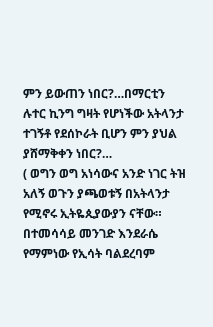ምን ይውጠን ነበር?…በማርቲን ሉተር ኪንግ ግዛት የሆነችው አትላንታ ተገኝቶ የደሰኮራት ቢሆን ምን ያህል ያሸማቅቀን ነበር?…
( ወግን ወግ አነሳውና አንድ ነገር ትዝ አለኝ ወጉን ያጫወቱኝ በአትላንታ የሚኖሩ ኢትዬጲያውያን ናቸው። በተመሳሳይ መንገድ እንደራሴ የማምነው የኢሳት ባልደረባም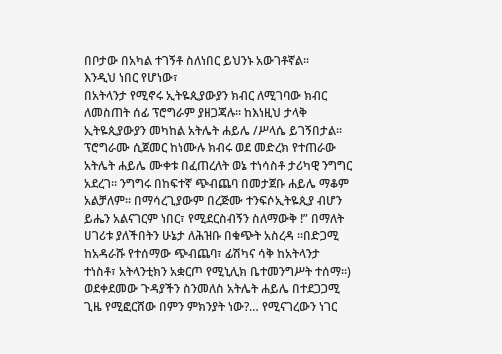በቦታው በአካል ተገኝቶ ስለነበር ይህንኑ አውገቶኛል።
እንዲህ ነበር የሆነው፣
በአትላንታ የሚኖሩ ኢትዬጲያውያን ክብር ለሚገባው ክብር ለመስጠት ሰፊ ፕሮግራም ያዘጋጃሉ። ከእነዚህ ታላቅ ኢትዬጲያውያን መካከል አትሌት ሐይሌ /ሥላሴ ይገኝበታል። ፕሮግራሙ ሲጀመር ከነሙሉ ክብሩ ወደ መድረክ የተጠራው አትሌት ሐይሌ ሙቀቱ በፈጠረለት ወኔ ተነሳስቶ ታሪካዊ ንግግር አደረገ። ንግግሩ በከፍተኛ ጭብጨባ በመታጀቡ ሐይሌ ማቆም አልቻለም። በማሳረጊያውም በረጅሙ ተንፍሶኢትዬጲያ ብሆን ይሔን አልናገርም ነበር፣ የሚደርስብኝን ስለማውቅ !” በማለት ሀገሪቱ ያለችበትን ሁኔታ ለሕዝቡ በቁጭት አስረዳ ።በድጋሚ ከአዳራሹ የተሰማው ጭብጨባ፣ ፊሽካና ሳቅ ከአትላንታ ተነስቶ፣ አትላንቲክን አቋርጦ የሚኒሊክ ቤተመንግሥት ተሰማ።)
ወደቀደመው ጉዳያችን ስንመለስ አትሌት ሐይሌ በተደጋጋሚ ጊዜ የሚፎርሸው በምን ምክንያት ነው?… የሚናገረውን ነገር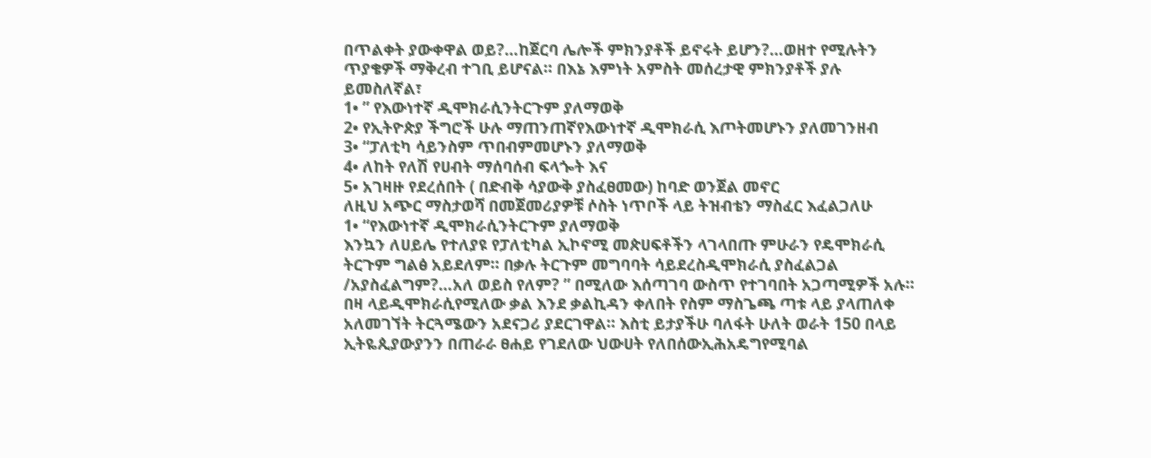በጥልቀት ያውቀዋል ወይ?…ከጀርባ ሌሎች ምክንያቶች ይኖሩት ይሆን?…ወዘተ የሚሉትን ጥያቄዎች ማቅረብ ተገቢ ይሆናል። በእኔ እምነት አምስት መሰረታዊ ምክንያቶች ያሉ ይመስለኛል፣
1• ” የእውነተኛ ዲሞክራሲንትርጉም ያለማወቅ
2• የኢትዮጵያ ችግሮች ሁሉ ማጠንጠኛየእውነተኛ ዲሞክራሲ እጦትመሆኑን ያለመገንዘብ
3• “ፓለቲካ ሳይንስም ጥበብምመሆኑን ያለማወቅ
4• ለከት የለሽ የሀብት ማሰባሰብ ፍላጐት እና
5• አገዛዙ የደረሰበት ( በድብቅ ሳያውቅ ያስፈፀመው) ከባድ ወንጀል መኖር
ለዚህ አጭር ማስታወሻ በመጀመሪያዎቹ ሶስት ነጥቦች ላይ ትዝብቴን ማስፈር እፈልጋለሁ
1• “የእውነተኛ ዲሞክራሲንትርጉም ያለማወቅ
እንኳን ለሀይሌ የተለያዩ የፓለቲካል ኢኮኖሚ መጵሀፍቶችን ላገላበጡ ምሁራን የዴሞክራሲ ትርጉም ግልፅ አይደለም። በቃሉ ትርጉም መግባባት ሳይደረስዲሞክራሲ ያስፈልጋል /አያስፈልግም?…አለ ወይስ የለም? ” በሚለው እሰጣገባ ውስጥ የተገባበት አጋጣሚዎች አሉ። በዛ ላይዲሞክራሲየሚለው ቃል እንደ ቃልኪዳን ቀለበት የስም ማስጌጫ ጣቱ ላይ ያላጠለቀ አለመገኘት ትርጓሜውን አደናጋሪ ያደርገዋል። እስቲ ይታያችሁ ባለፋት ሁለት ወራት 150 በላይ ኢትዬጲያውያንን በጠራራ ፀሐይ የገደለው ህውሀት የለበሰውኢሕአዴግየሚባል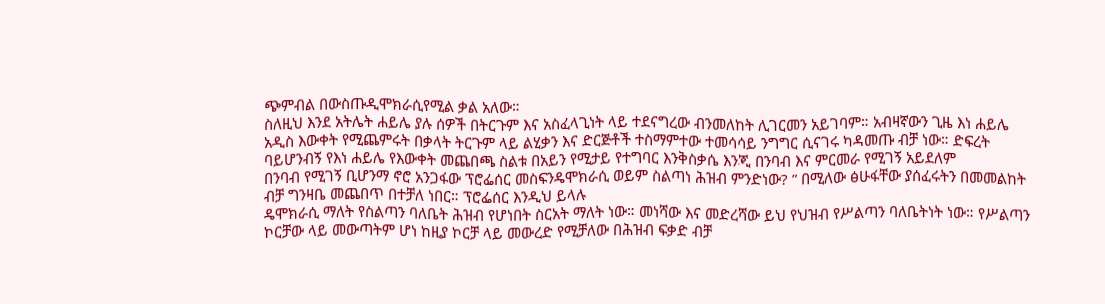ጭምብል በውስጡዲሞክራሲየሚል ቃል አለው።
ስለዚህ እንደ አትሌት ሐይሌ ያሉ ሰዎች በትርጉም እና አስፈላጊነት ላይ ተደናግረው ብንመለከት ሊገርመን አይገባም። አብዛኛውን ጊዜ እነ ሐይሌ አዲስ እውቀት የሚጨምሩት በቃላት ትርጉም ላይ ልሂቃን እና ድርጅቶች ተስማምተው ተመሳሳይ ንግግር ሲናገሩ ካዳመጡ ብቻ ነው። ድፍረት ባይሆንብኝ የእነ ሐይሌ የእውቀት መጨበጫ ስልቱ በአይን የሚታይ የተግባር እንቅስቃሴ እንጂ በንባብ እና ምርመራ የሚገኝ አይደለም
በንባብ የሚገኝ ቢሆንማ ኖሮ አንጋፋው ፕሮፌሰር መስፍንዴሞክራሲ ወይም ስልጣነ ሕዝብ ምንድነው? ” በሚለው ፅሁፋቸው ያሰፈሩትን በመመልከት ብቻ ግንዛቤ መጨበጥ በተቻለ ነበር። ፕሮፌሰር እንዲህ ይላሉ
ዴሞክራሲ ማለት የስልጣን ባለቤት ሕዝብ የሆነበት ስርአት ማለት ነው። መነሻው እና መድረሻው ይህ የህዝብ የሥልጣን ባለቤትነት ነው። የሥልጣን ኮርቻው ላይ መውጣትም ሆነ ከዚያ ኮርቻ ላይ መውረድ የሚቻለው በሕዝብ ፍቃድ ብቻ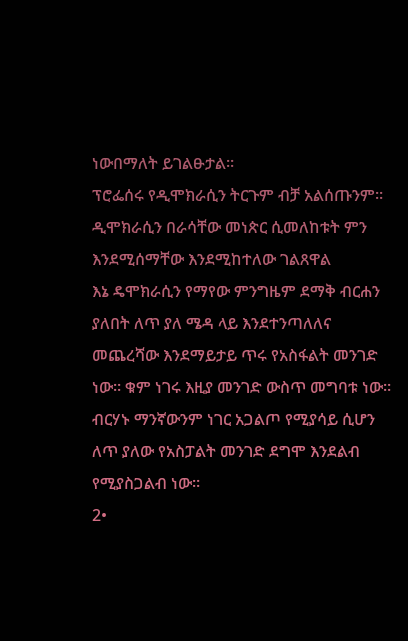ነውበማለት ይገልፁታል።
ፕሮፌሰሩ የዲሞክራሲን ትርጉም ብቻ አልሰጡንም። ዲሞክራሲን በራሳቸው መነጵር ሲመለከቱት ምን እንደሚሰማቸው እንደሚከተለው ገልጸዋል
እኔ ዴሞክራሲን የማየው ምንግዜም ደማቅ ብርሐን ያለበት ለጥ ያለ ሜዳ ላይ እንደተንጣለለና መጨረሻው እንደማይታይ ጥሩ የአስፋልት መንገድ ነው። ቁም ነገሩ እዚያ መንገድ ውስጥ መግባቱ ነው። ብርሃኑ ማንኛውንም ነገር አጋልጦ የሚያሳይ ሲሆን ለጥ ያለው የአስፓልት መንገድ ደግሞ እንደልብ የሚያስጋልብ ነው።
2•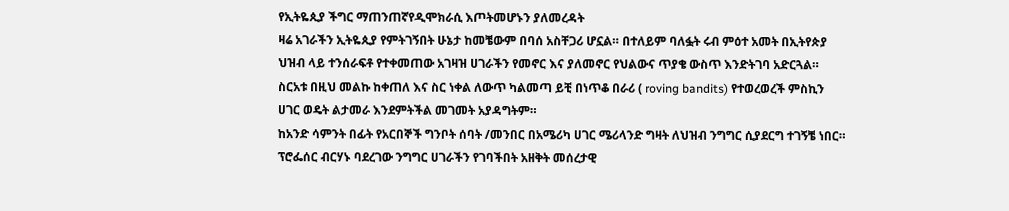የኢትዬጲያ ችግር ማጠንጠኛየዲሞክራሲ እጦትመሆኑን ያለመረዳት
ዛሬ አገራችን ኢትዬጲያ የምትገኝበት ሁኔታ ከመቼውም በባሰ አስቸጋሪ ሆኗል። በተለይም ባለፏት ሩብ ምዕተ አመት በኢትየጵያ ህዝብ ላይ ተንሰራፍቶ የተቀመጠው አገዛዝ ሀገራችን የመኖር እና ያለመኖር የህልውና ጥያቄ ውስጥ እንድትገባ አድርጓል። ስርአቱ በዚህ መልኩ ከቀጠለ እና ስር ነቀል ለውጥ ካልመጣ ይቺ በነጥቆ በራሪ ( roving bandits) የተወረወረች ምስኪን ሀገር ወዴት ልታመራ እንደምትችል መገመት አያዳግትም።
ከአንድ ሳምንት በፊት የአርበኞች ግንቦት ሰባት /መንበር በአሜሪካ ሀገር ሜሪላንድ ግዛት ለህዝብ ንግግር ሲያደርግ ተገኝቼ ነበር። ፕሮፌሰር ብርሃኑ ባደረገው ንግግር ሀገራችን የገባችበት አዘቅት መሰረታዊ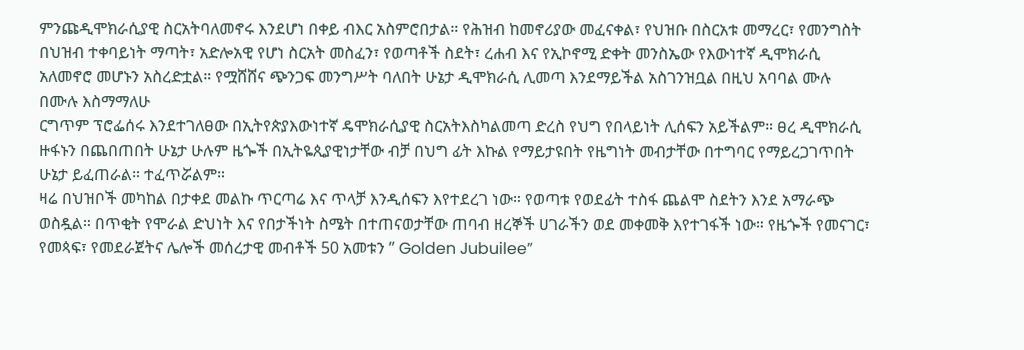ምንጩዲሞክራሲያዊ ስርአትባለመኖሩ እንደሆነ በቀይ ብእር አስምሮበታል። የሕዝብ ከመኖሪያው መፈናቀል፣ የህዝቡ በስርአቱ መማረር፣ የመንግስት በህዝብ ተቀባይነት ማጣት፣ አድሎአዊ የሆነ ስርአት መስፈን፣ የወጣቶች ስደት፣ ረሐብ እና የኢኮኖሚ ድቀት መንስኤው የእውነተኛ ዲሞክራሲ አለመኖሮ መሆኑን አስረድቷል። የሟሸሸና ጭንጋፍ መንግሥት ባለበት ሁኔታ ዲሞክራሲ ሊመጣ እንደማይችል አስገንዝቧል በዚህ አባባል ሙሉ በሙሉ እስማማለሁ
ርግጥም ፕሮፌሰሩ እንደተገለፀው በኢትየጵያእውነተኛ ዴሞክራሲያዊ ስርአትእስካልመጣ ድረስ የህግ የበላይነት ሊሰፍን አይችልም። ፀረ ዲሞክራሲ ዙፋኑን በጨበጠበት ሁኔታ ሁሉም ዜጐች በኢትዬጲያዊነታቸው ብቻ በህግ ፊት እኩል የማይታዩበት የዜግነት መብታቸው በተግባር የማይረጋገጥበት ሁኔታ ይፈጠራል። ተፈጥሯልም።
ዛሬ በህዝቦች መካከል በታቀደ መልኩ ጥርጣሬ እና ጥላቻ እንዲሰፍን እየተደረገ ነው። የወጣቱ የወደፊት ተስፋ ጨልሞ ስደትን እንደ አማራጭ ወስዷል። በጥቂት የሞራል ድህነት እና የበታችነት ስሜት በተጠናወታቸው ጠባብ ዘረኞች ሀገራችን ወደ መቀመቅ እየተገፋች ነው። የዜጐች የመናገር፣ የመጳፍ፣ የመደራጀትና ሌሎች መሰረታዊ መብቶች 50 አመቱን ” Golden Jubuilee”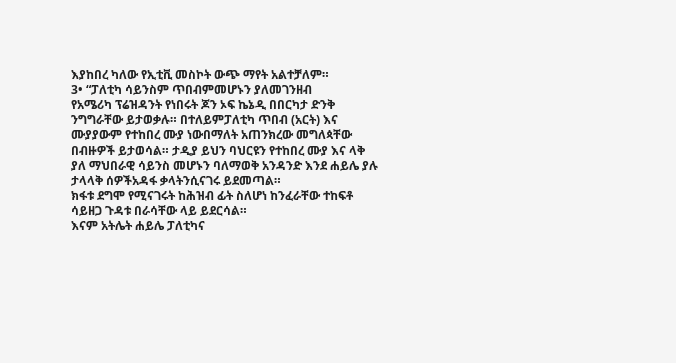እያከበረ ካለው የኢቲቪ መስኮት ውጭ ማየት አልተቻለም።
3• “ፓለቲካ ሳይንስም ጥበብምመሆኑን ያለመገንዘብ
የአሜሪካ ፕሬዝዳንት የነበሩት ጆን ኦፍ ኬኔዲ በበርካታ ድንቅ ንግግራቸው ይታወቃሉ። በተለይምፓለቲካ ጥበብ (አርት) እና ሙያያውም የተከበረ ሙያ ነውበማለት አጠንክረው መግለጳቸው በብዙዎች ይታወሳል። ታዲያ ይህን ባህርዩን የተከበረ ሙያ እና ላቅ ያለ ማህበራዊ ሳይንስ መሆኑን ባለማወቅ አንዳንድ እንደ ሐይሌ ያሉ ታላላቅ ሰዎችአዳፋ ቃላትንሲናገሩ ይደመጣል።
ክፋቱ ደግሞ የሚናገሩት ከሕዝብ ፊት ስለሆነ ከንፈራቸው ተከፍቶ ሳይዘጋ ጉዳቱ በራሳቸው ላይ ይደርሳል።
እናም አትሌት ሐይሌ ፓለቲካና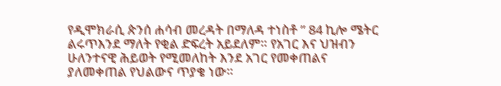የዲሞክራሲ ጵንሰ ሐሳብ መረዳት በማለዳ ተነስቶ ” 84 ኪሎ ሜትር ልሩጥእንደ ማለት የቂል ድፍረት አይደለም። የአገር እና ህዝብን ሁለንተናዊ ሕይወት የሚመለከት እንደ አገር የመቀጠልና ያለመቀጠል የህልውና ጥያቄ ነው።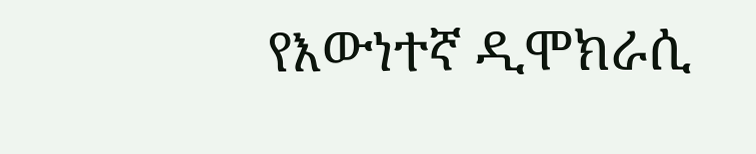የእውነተኛ ዲሞክራሲ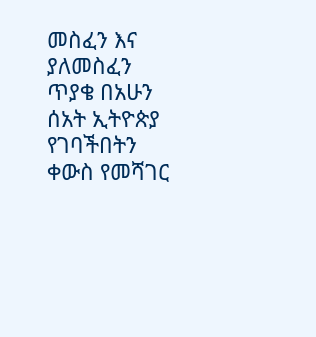መስፈን እና ያለመስፈን ጥያቄ በአሁን ሰአት ኢትዮጵያ የገባችበትን ቀውስ የመሻገር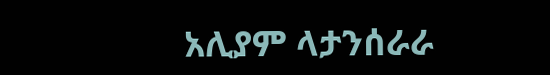አሊያም ላታንሰራራ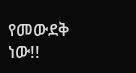የመውደቅ ነው!!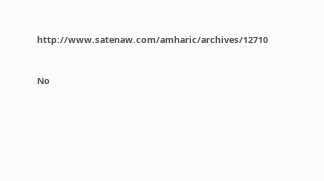http://www.satenaw.com/amharic/archives/12710


No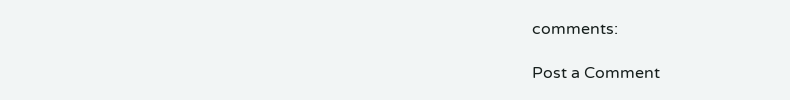comments:

Post a Comment